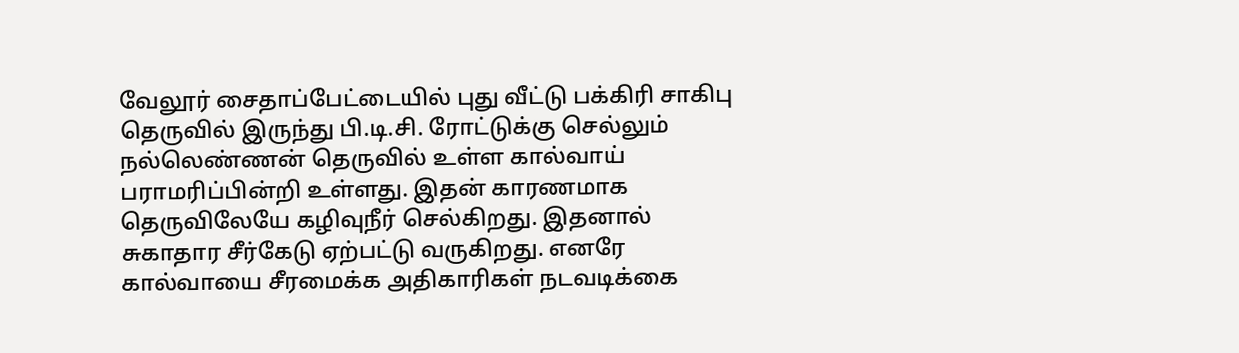வேலூர் சைதாப்பேட்டையில் புது வீட்டு பக்கிரி சாகிபு தெருவில் இருந்து பி.டி.சி. ரோட்டுக்கு செல்லும் நல்லெண்ணன் தெருவில் உள்ள கால்வாய் பராமரிப்பின்றி உள்ளது. இதன் காரணமாக தெருவிலேயே கழிவுநீர் செல்கிறது. இதனால் சுகாதார சீர்கேடு ஏற்பட்டு வருகிறது. எனரே கால்வாயை சீரமைக்க அதிகாரிகள் நடவடிக்கை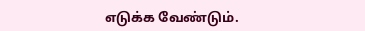எடுக்க வேண்டும்.